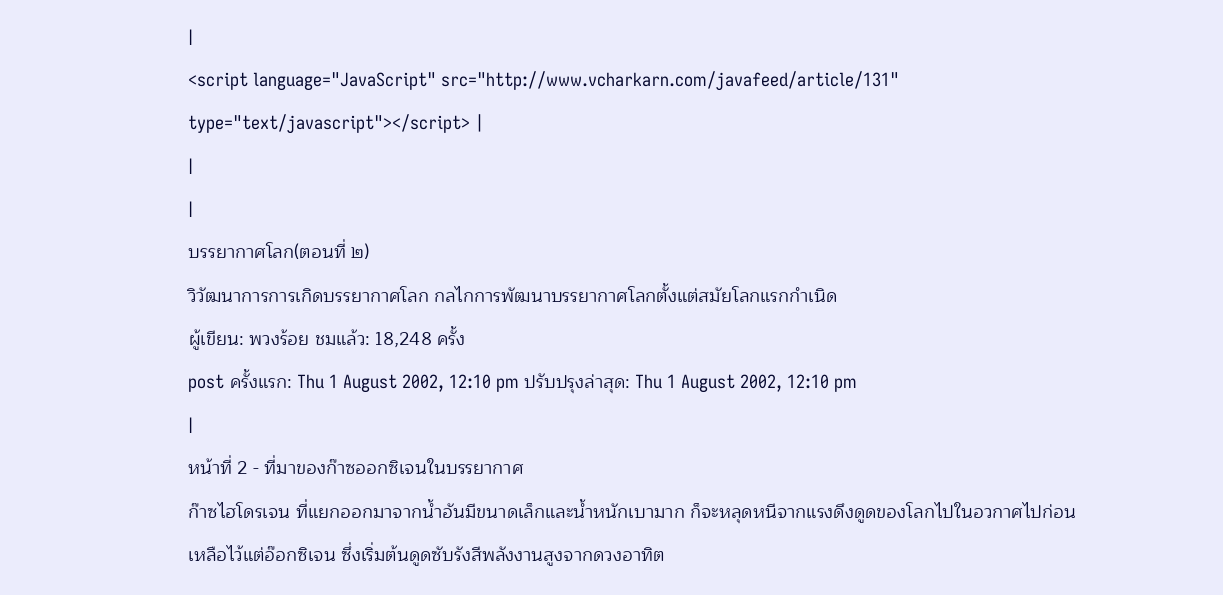|
<script language="JavaScript" src="http://www.vcharkarn.com/javafeed/article/131" type="text/javascript"></script> |
|
|
บรรยากาศโลก(ตอนที่ ๒)
วิวัฒนาการการเกิดบรรยากาศโลก กลไกการพัฒนาบรรยากาศโลกตั้งแต่สมัยโลกแรกกำเนิด
ผู้เขียน: พวงร้อย ชมแล้ว: 18,248 ครั้ง
post ครั้งแรก: Thu 1 August 2002, 12:10 pm ปรับปรุงล่าสุด: Thu 1 August 2002, 12:10 pm
|
หน้าที่ 2 - ที่มาของก๊าซออกซิเจนในบรรยากาศ
ก๊าซไฮโดรเจน ที่แยกออกมาจากน้ำอันมีขนาดเล็กและน้ำหนักเบามาก ก็จะหลุดหนีจากแรงดึงดูดของโลกไปในอวกาศไปก่อน เหลือไว้แต่อ๊อกซิเจน ซึ่งเริ่มต้นดูดซับรังสีพลังงานสูงจากดวงอาทิต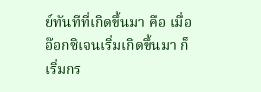ย์ทันทีที่เกิดขึ้นมา คือ เมื่ออ๊อกซิเจนเริ่มเกิดขึ้นมา ก็เริ่มกร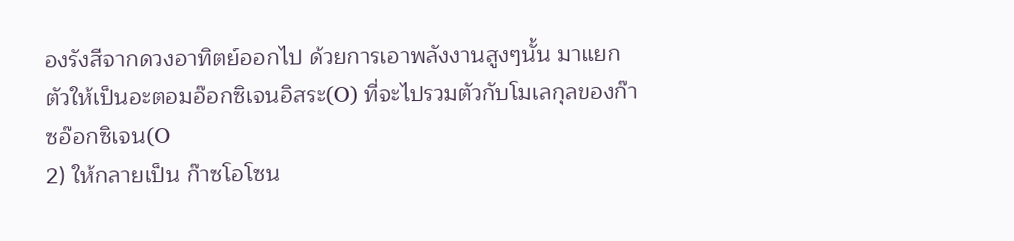องรังสีจากดวงอาทิตย์ออกไป ด้วยการเอาพลังงานสูงๆนั้น มาแยกตัวให้เป็นอะตอมอ๊อกซิเจนอิสระ(O) ที่จะไปรวมตัวกับโมเลกุลของก๊าซอ๊อกซิเจน(O
2) ให้กลายเป็น ก๊าซโอโซน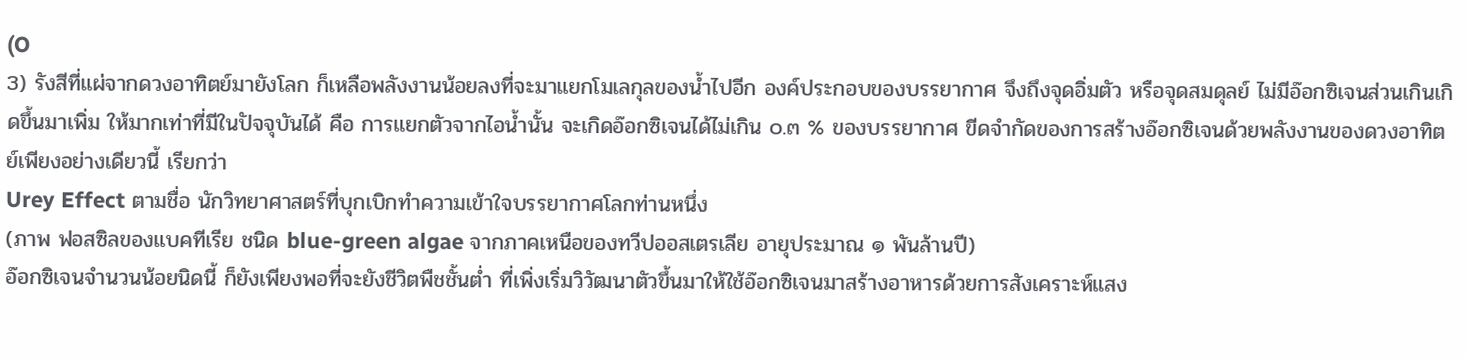(O
3) รังสีที่แผ่จากดวงอาทิตย์มายังโลก ก็เหลือพลังงานน้อยลงที่จะมาแยกโมเลกุลของน้ำไปอีก องค์ประกอบของบรรยากาศ จึงถึงจุดอิ่มตัว หรือจุดสมดุลย์ ไม่มีอ๊อกซิเจนส่วนเกินเกิดขึ้นมาเพิ่ม ให้มากเท่าที่มีในปัจจุบันได้ คือ การแยกตัวจากไอน้ำนั้น จะเกิดอ๊อกซิเจนได้ไม่เกิน ๐.๓ % ของบรรยากาศ ขีดจำกัดของการสร้างอ๊อกซิเจนด้วยพลังงานของดวงอาทิตย์เพียงอย่างเดียวนี้ เรียกว่า
Urey Effect ตามชื่อ นักวิทยาศาสตร์ที่บุกเบิกทำความเข้าใจบรรยากาศโลกท่านหนึ่ง
(ภาพ ฟอสซิลของแบคทีเรีย ชนิด blue-green algae จากภาคเหนือของทวีปออสเตรเลีย อายุประมาณ ๑ พันล้านปี)
อ๊อกซิเจนจำนวนน้อยนิดนี้ ก็ยังเพียงพอที่จะยังชีวิตพืชชั้นต่ำ ที่เพิ่งเริ่มวิวัฒนาตัวขึ้นมาให้ใช้อ๊อกซิเจนมาสร้างอาหารด้วยการสังเคราะห์แสง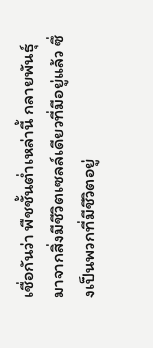เชื่อกันว่า พืชชั้นต่ำเหล่านี้ กลายพันธุ์มาจากสิ่งมีชีวิตเซลล์เดียวที่มีอยู่แล้ว ซึ่งเป็นพวกที่มีชีวิตอยู่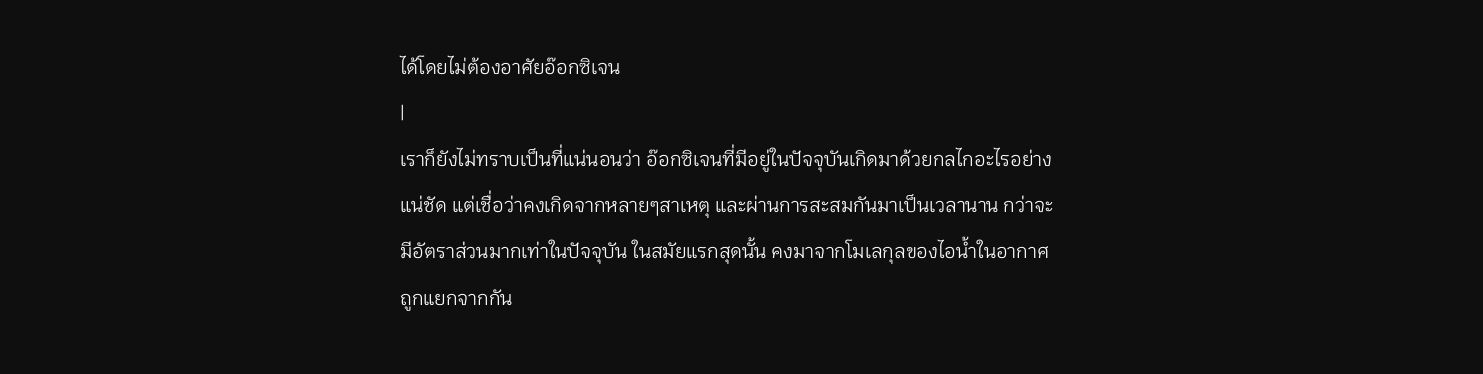ได้โดยไม่ต้องอาศัยอ๊อกซิเจน
|
เราก็ยังไม่ทราบเป็นที่แน่นอนว่า อ๊อกซิเจนที่มีอยู่ในปัจจุบันเกิดมาด้วยกลไกอะไรอย่างแน่ชัด แต่เชื่อว่าคงเกิดจากหลายๆสาเหตุ และผ่านการสะสมกันมาเป็นเวลานาน กว่าจะมีอัตราส่วนมากเท่าในปัจจุบัน ในสมัยแรกสุดนั้น คงมาจากโมเลกุลของไอน้ำในอากาศ ถูกแยกจากกัน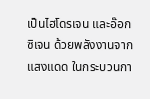เป็นไฮโดรเจน และอ๊อกซิเจน ด้วยพลังงานจากแสงแดด ในกระบวนกา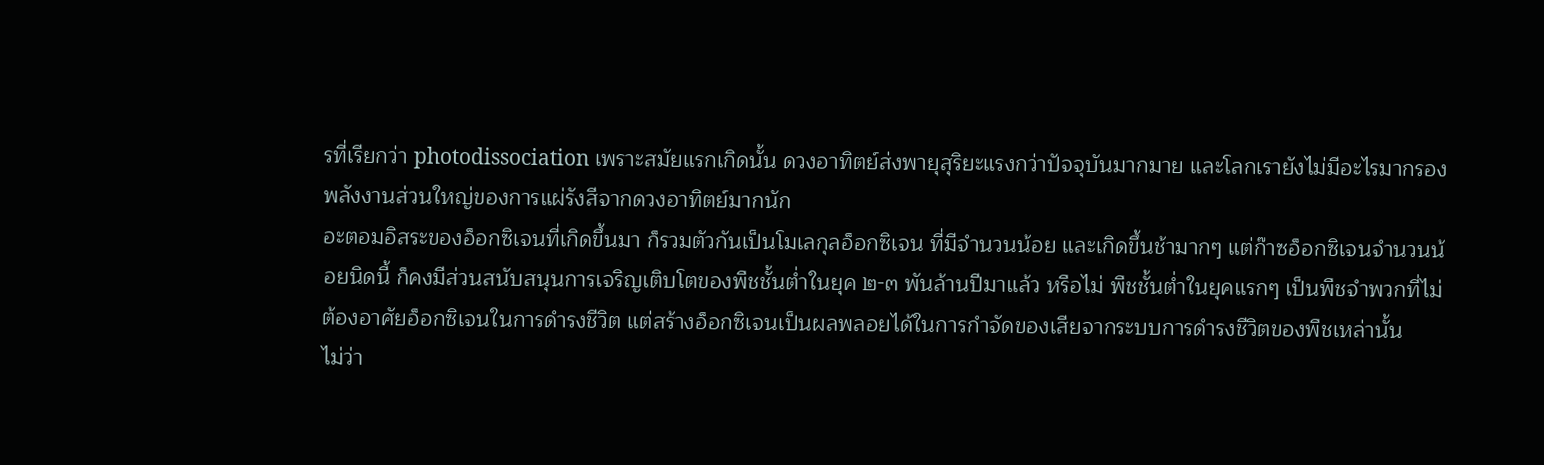รที่เรียกว่า photodissociation เพราะสมัยแรกเกิดนั้น ดวงอาทิตย์ส่งพายุสุริยะแรงกว่าปัจจุบันมากมาย และโลกเรายังไม่มีอะไรมากรองพลังงานส่วนใหญ่ของการแผ่รังสีจากดวงอาทิตย์มากนัก
อะตอมอิสระของอ็อกซิเจนที่เกิดขึ้นมา ก็รวมตัวกันเป็นโมเลกุลอ็อกซิเจน ที่มีจำนวนน้อย และเกิดขึ้นช้ามากๆ แต่ก๊าซอ็อกซิเจนจำนวนน้อยนิดนี้ ก็คงมีส่วนสนับสนุนการเจริญเติบโตของพืชชั้นต่ำในยุค ๒-๓ พันล้านปีมาแล้ว หรือไม่ พืชชั้นต่ำในยุคแรกๆ เป็นพืชจำพวกที่ไม่ต้องอาศัยอ็อกซิเจนในการดำรงชีวิต แต่สร้างอ็อกซิเจนเป็นผลพลอยได้ในการกำจัดของเสียจากระบบการดำรงชีวิตของพืชเหล่านั้น
ไม่ว่า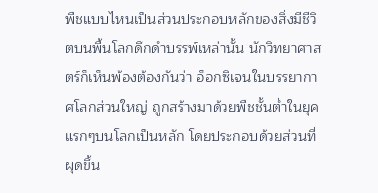พืชแบบไหนเป็นส่วนประกอบหลักของสิ่งมีชีวิตบนพื้นโลกดึกดำบรรพ์เหล่านั้น นักวิทยาศาสตร์ก็เห็นพ้องต้องกันว่า อ็อกซิเจนในบรรยากาศโลกส่วนใหญ่ ถูกสร้างมาด้วยพืชชั้นต่ำในยุคแรกๆบนโลกเป็นหลัก โดยประกอบด้วยส่วนที่ผุดขึ้น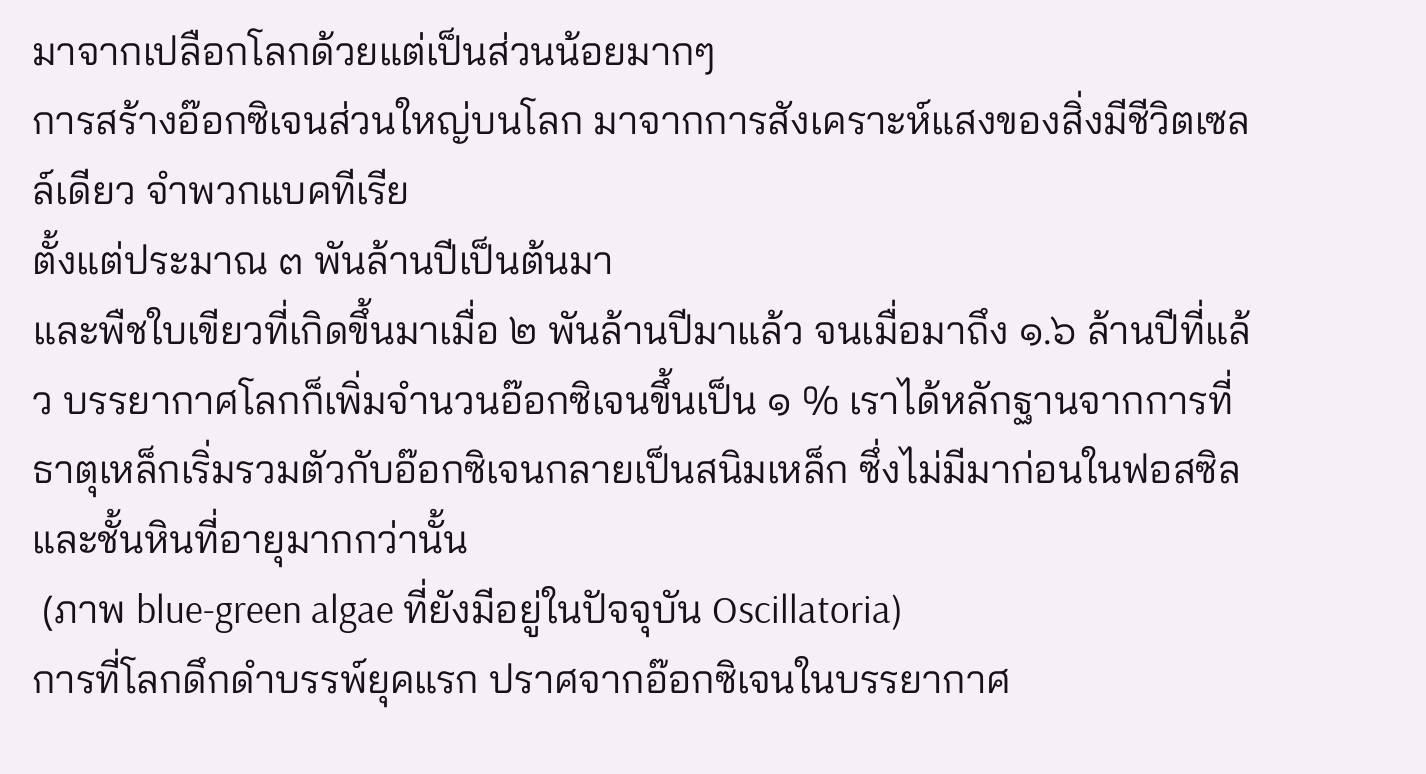มาจากเปลือกโลกด้วยแต่เป็นส่วนน้อยมากๆ
การสร้างอ๊อกซิเจนส่วนใหญ่บนโลก มาจากการสังเคราะห์แสงของสิ่งมีชีวิตเซลล์เดียว จำพวกแบคทีเรีย
ตั้งแต่ประมาณ ๓ พันล้านปีเป็นต้นมา
และพืชใบเขียวที่เกิดขึ้นมาเมื่อ ๒ พันล้านปีมาแล้ว จนเมื่อมาถึง ๑.๖ ล้านปีที่แล้ว บรรยากาศโลกก็เพิ่มจำนวนอ๊อกซิเจนขึ้นเป็น ๑ % เราได้หลักฐานจากการที่ธาตุเหล็กเริ่มรวมตัวกับอ๊อกซิเจนกลายเป็นสนิมเหล็ก ซึ่งไม่มีมาก่อนในฟอสซิลและชั้นหินที่อายุมากกว่านั้น
 (ภาพ blue-green algae ที่ยังมีอยู่ในปัจจุบัน Oscillatoria)
การที่โลกดึกดำบรรพ์ยุคแรก ปราศจากอ๊อกซิเจนในบรรยากาศ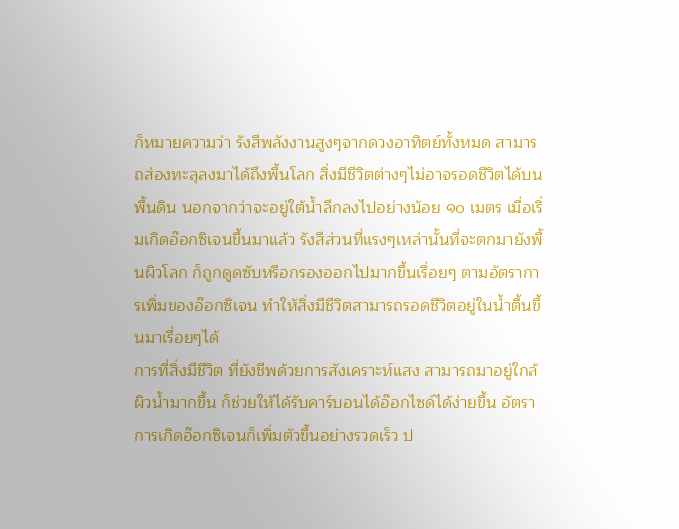ก็หมายความว่า รังสีพลังงานสูงๆจากดวงอาทิตย์ทั้งหมด สามารถส่องทะลุลงมาได้ถึงพื้นโลก สิ่งมีชีวิตต่างๆไม่อาจรอดชีวิตได้บนพื้นดิน นอกจากว่าจะอยู่ใต้น้ำลึกลงไปอย่างน้อย ๑๐ เมตร เมื่อเริ่มเกิดอ๊อกซิเจนขึ้นมาแล้ว รังสีส่วนที่แรงๆเหล่านั้นที่จะตกมายังพื้นผิวโลก ก็ถูกดูดซับหรือกรองออกไปมากขึ้นเรื่อยๆ ตามอัตราการเพิ่มของอ๊อกซิเจน ทำให้สิ่งมีชีวิตสามารถรอดชีวิตอยู่ในน้ำตื้นขึ้นมาเรื่อยๆได้
การที่สิ่งมีชีวิต ที่ยังชีพด้วยการสังเคราะห์แสง สามารถมาอยู่ใกล้ผิวน้ำมากขึ้น ก็ช่วยให้ได้รับคาร์บอนได้อ๊อกไซด์ได้ง่ายขึ้น อัตราการเกิดอ๊อกซิเจนก็เพิ่มตัวขึ้นอย่างรวดเร็ว ป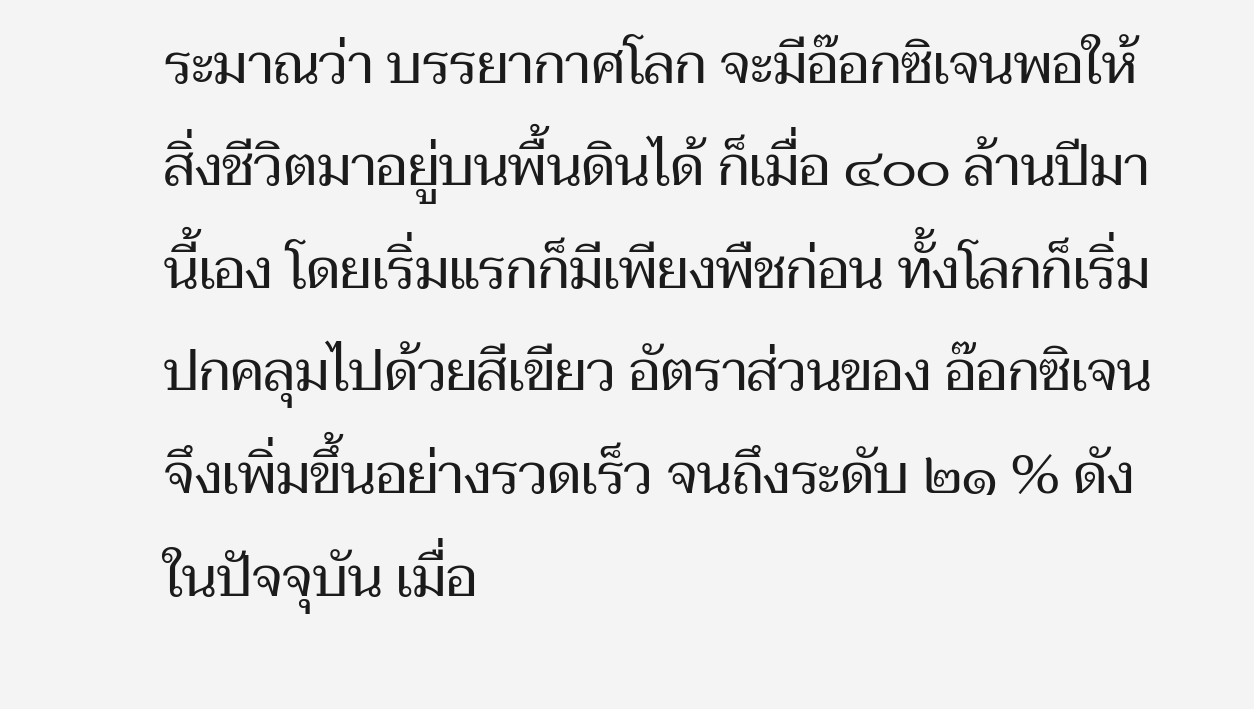ระมาณว่า บรรยากาศโลก จะมีอ๊อกซิเจนพอให้สิ่งชีวิตมาอยู่บนพื้นดินได้ ก็เมื่อ ๔๐๐ ล้านปีมานี้เอง โดยเริ่มแรกก็มีเพียงพืชก่อน ทั้งโลกก็เริ่มปกคลุมไปด้วยสีเขียว อัตราส่วนของ อ๊อกซิเจน จึงเพิ่มขึ้นอย่างรวดเร็ว จนถึงระดับ ๒๑ % ดังในปัจจุบัน เมื่อ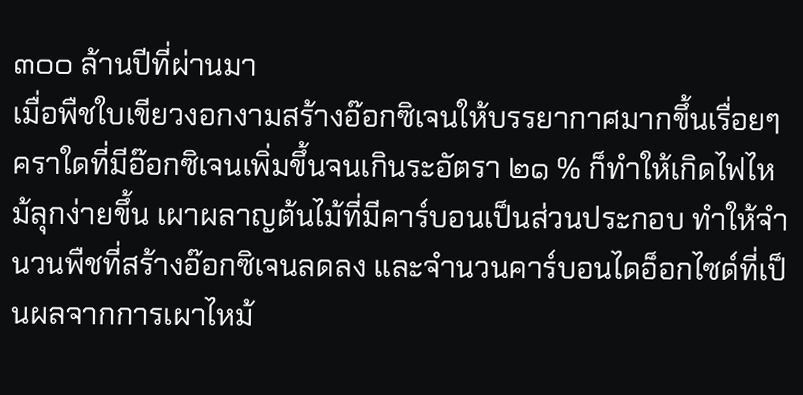๓๐๐ ล้านปีที่ผ่านมา
เมื่อพืชใบเขียวงอกงามสร้างอ๊อกซิเจนให้บรรยากาศมากขึ้นเรื่อยๆ คราใดที่มีอ๊อกซิเจนเพิ่มขึ้นจนเกินระอัตรา ๒๑ % ก็ทำให้เกิดไฟไหม้ลุกง่ายขึ้น เผาผลาญต้นไม้ที่มีคาร์บอนเป็นส่วนประกอบ ทำให้จำนวนพืชที่สร้างอ๊อกซิเจนลดลง และจำนวนคาร์บอนไดอ็อกไซด์ที่เป็นผลจากการเผาไหม้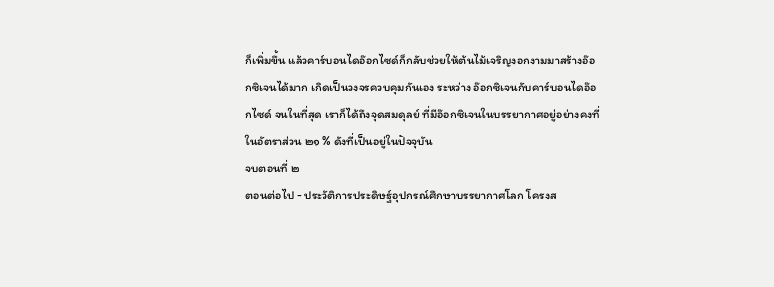ก็เพิ่มขึ้น แล้วคาร์บอนไดอ๊อกไซด์ก็กลับช่วยให้ต้นไม้เจริญงอกงามมาสร้างอ๊อกซิเจนได้มาก เกิดเป็นวงจรควบคุมกันเอง ระหว่าง อ๊อกซิเจนกับคาร์บอนไดอ๊อกไซด์ จนในที่สุด เราก็ได้ถึงจุดสมดุลย์ ที่มีอ๊อกซิเจนในบรรยากาศอยู่อย่างคงที่ในอัตราส่วน ๒๑ % ดังที่เป็นอยู่ในปัจจุบัน
จบตอนที่ ๒
ตอนต่อไป - ประวัติการประดิษฐ์อุปกรณ์ศึกษาบรรยากาศโลก โครงส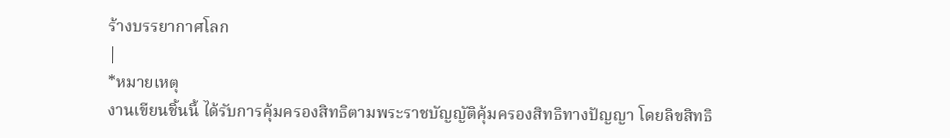ร้างบรรยากาศโลก
|
*หมายเหตุ
งานเขียนชิ้นนี้ ได้รับการคุ้มครองสิทธิตามพระราชบัญญัติคุ้มครองสิทธิทางปัญญา โดยลิขสิทธิ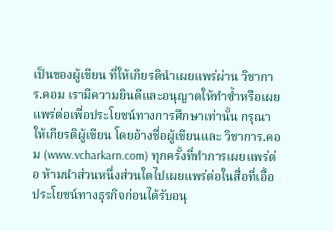เป็นของผู้เขียน ที่ให้เกียรตินำเผยแพร่ผ่าน วิชาการ.คอม เรามีความยินดีและอนุญาตให้ทำซ้ำหรือเผยแพร่ต่อเพื่อประโยชน์ทางการศึกษาเท่านั้น กรุณาให้เกียรติผู้เขียน โดยอ้างชื่อผู้เขียนและ วิชาการ.คอม (www.vcharkarn.com) ทุกครั้งที่ทำการเผยแพร่ต่อ ห้ามนำส่วนหนึ่งส่วนใดไปเผยแพร่ต่อในสื่อที่เอื้อประโยชน์ทางธุรกิจก่อนได้รับอนุ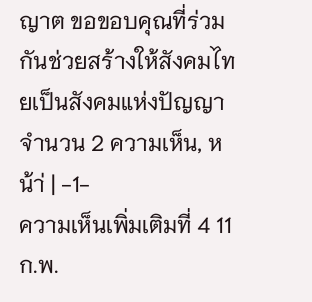ญาต ขอขอบคุณที่ร่วมกันช่วยสร้างให้สังคมไทยเป็นสังคมแห่งปัญญา
จำนวน 2 ความเห็น, หน้า่ | -1-
ความเห็นเพิ่มเติมที่ 4 11 ก.พ.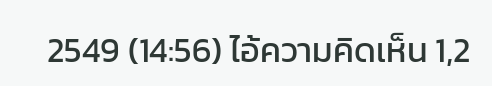2549 (14:56) ไอ้ความคิดเห็น 1,2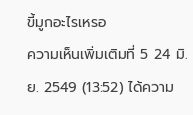ขี้มูกอะไรเหรอ
ความเห็นเพิ่มเติมที่ 5 24 มิ.ย. 2549 (13:52) ได้ความ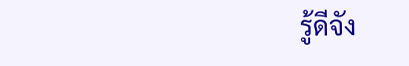รู้ดีจัง